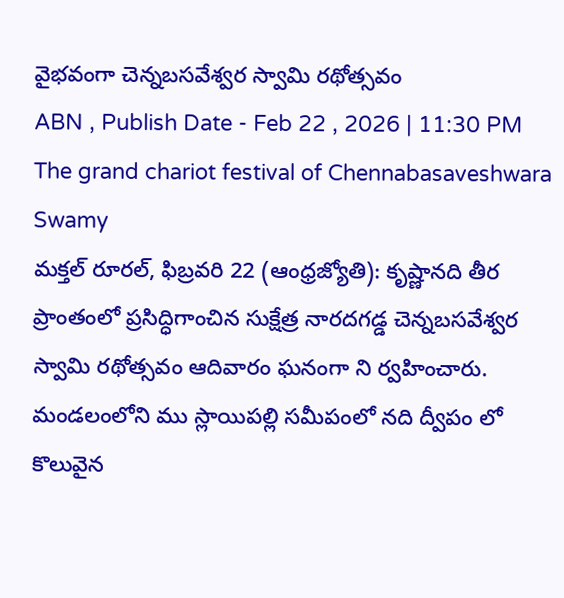వైభవంగా చెన్నబసవేశ్వర స్వామి రథోత్సవం
ABN , Publish Date - Feb 22 , 2026 | 11:30 PM
The grand chariot festival of Chennabasaveshwara Swamy
మక్తల్ రూరల్, ఫిబ్రవరి 22 (ఆంధ్రజ్యోతి): కృష్ణానది తీర ప్రాంతంలో ప్రసిద్ధిగాంచిన సుక్షేత్ర నారదగడ్డ చెన్నబసవేశ్వర స్వామి రథోత్సవం ఆదివారం ఘనంగా ని ర్వహించారు. మండలంలోని ము స్లాయిపల్లి సమీపంలో నది ద్వీపం లో కొలువైన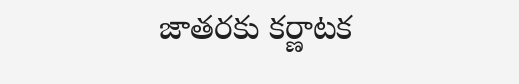జాతరకు కర్ణాటక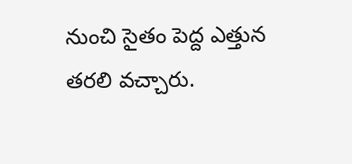నుంచి సైతం పెద్ద ఎత్తున తరలి వచ్చారు.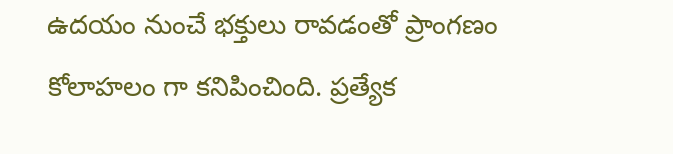ఉదయం నుంచే భక్తులు రావడంతో ప్రాంగణం కోలాహలం గా కనిపించింది. ప్రత్యేక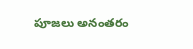పూజలు అనంతరం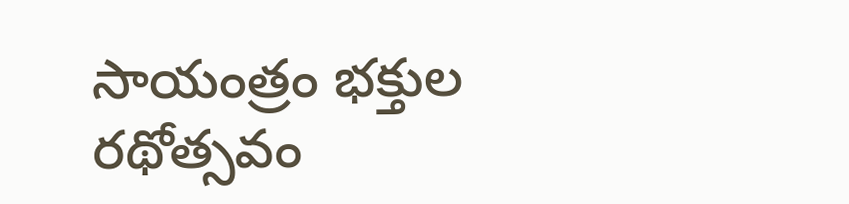సాయంత్రం భక్తుల రథోత్సవం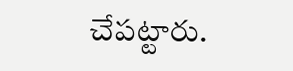చేపట్టారు.